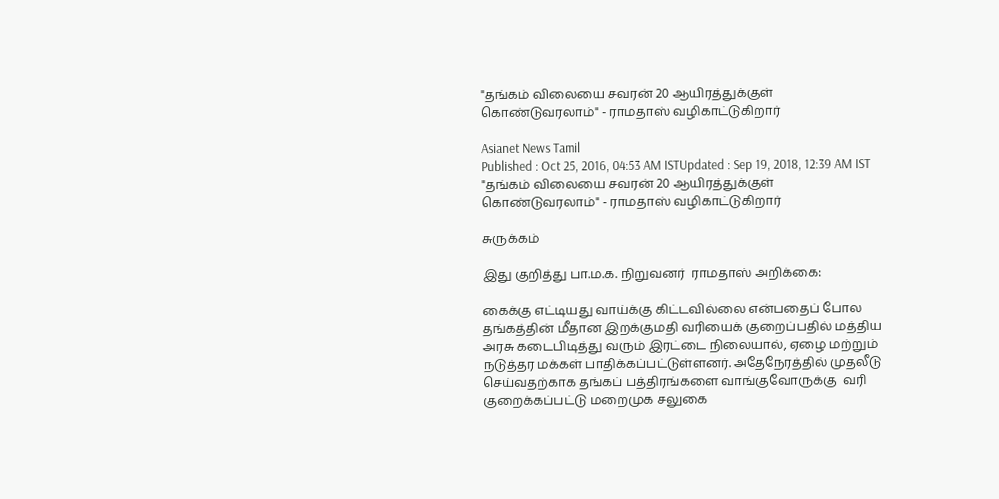"தங்கம் விலையை சவரன் 20 ஆயிரத்துக்குள் கொண்டுவரலாம்" - ராமதாஸ் வழிகாட்டுகிறார்

Asianet News Tamil
Published : Oct 25, 2016, 04:53 AM ISTUpdated : Sep 19, 2018, 12:39 AM IST
"தங்கம் விலையை சவரன் 20 ஆயிரத்துக்குள் கொண்டுவரலாம்" - ராமதாஸ் வழிகாட்டுகிறார்

சுருக்கம்

இது குறித்து பா.ம.க. நிறுவனர்  ராமதாஸ் அறிக்கை:

கைக்கு எட்டியது வாய்க்கு கிட்டவில்லை என்பதைப் போல தங்கத்தின் மீதான இறக்குமதி வரியைக் குறைப்பதில் மத்திய அரசு கடைபிடித்து வரும் இரட்டை நிலையால், ஏழை மற்றும் நடுத்தர மக்கள் பாதிக்கப்பட்டுள்ளனர். அதேநேரத்தில் முதலீடு செய்வதற்காக தங்கப் பத்திரங்களை வாங்குவோருக்கு  வரி குறைக்கப்பட்டு மறைமுக சலுகை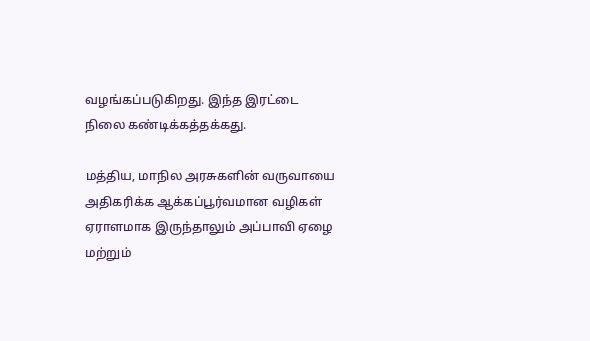வழங்கப்படுகிறது. இந்த இரட்டை நிலை கண்டிக்கத்தக்கது.

மத்திய, மாநில அரசுகளின் வருவாயை அதிகரிக்க ஆக்கப்பூர்வமான வழிகள் ஏராளமாக இருந்தாலும் அப்பாவி ஏழை மற்றும்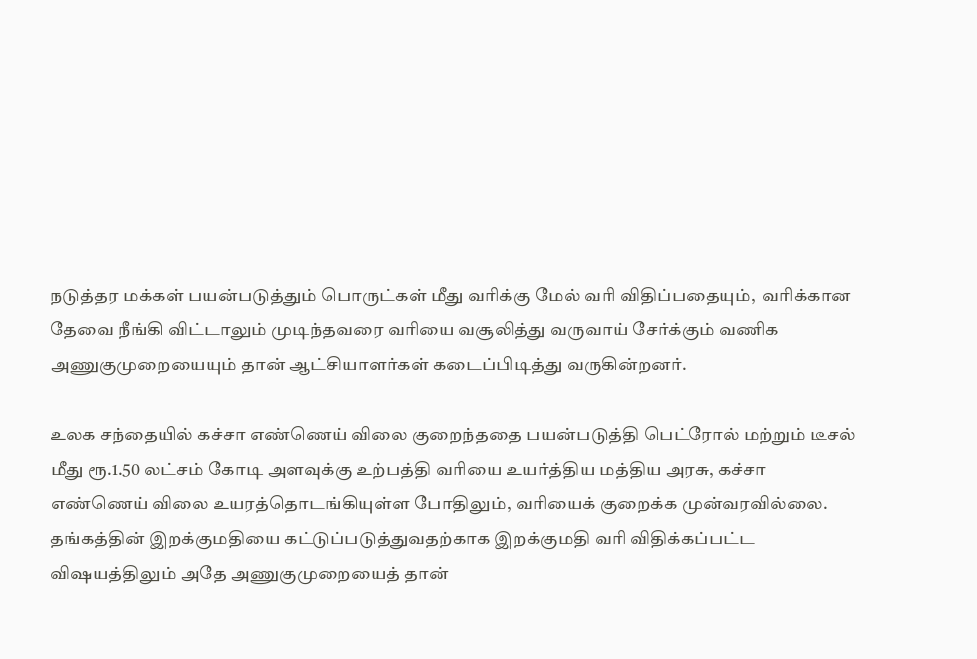நடுத்தர மக்கள் பயன்படுத்தும் பொருட்கள் மீது வரிக்கு மேல் வரி விதிப்பதையும்,  வரிக்கான தேவை நீங்கி விட்டாலும் முடிந்தவரை வரியை வசூலித்து வருவாய் சேர்க்கும் வணிக அணுகுமுறையையும் தான் ஆட்சியாளர்கள் கடைப்பிடித்து வருகின்றனர்.

உலக சந்தையில் கச்சா எண்ணெய் விலை குறைந்ததை பயன்படுத்தி பெட்ரோல் மற்றும் டீசல் மீது ரூ.1.50 லட்சம் கோடி அளவுக்கு உற்பத்தி வரியை உயர்த்திய மத்திய அரசு, கச்சா எண்ணெய் விலை உயரத்தொடங்கியுள்ள போதிலும், வரியைக் குறைக்க முன்வரவில்லை. தங்கத்தின் இறக்குமதியை கட்டுப்படுத்துவதற்காக இறக்குமதி வரி விதிக்கப்பட்ட விஷயத்திலும் அதே அணுகுமுறையைத் தான்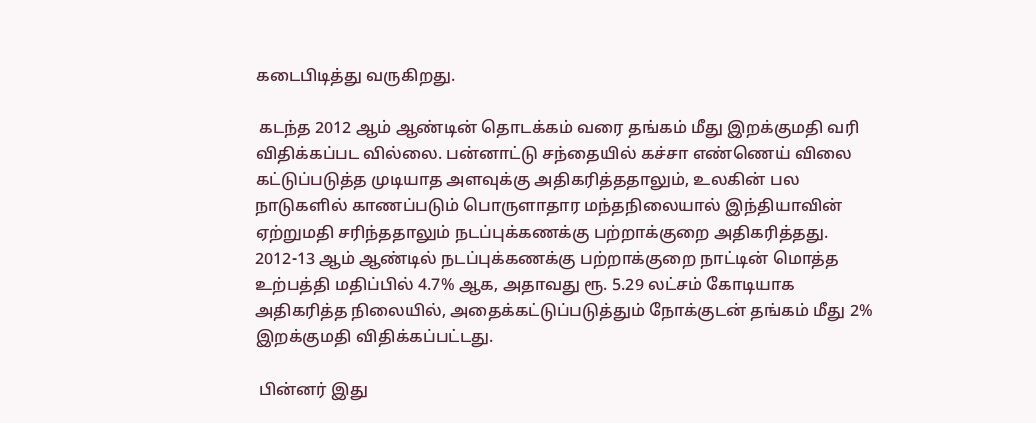கடைபிடித்து வருகிறது.

 கடந்த 2012 ஆம் ஆண்டின் தொடக்கம் வரை தங்கம் மீது இறக்குமதி வரி விதிக்கப்பட வில்லை. பன்னாட்டு சந்தையில் கச்சா எண்ணெய் விலை கட்டுப்படுத்த முடியாத அளவுக்கு அதிகரித்ததாலும், உலகின் பல நாடுகளில் காணப்படும் பொருளாதார மந்தநிலையால் இந்தியாவின் ஏற்றுமதி சரிந்ததாலும் நடப்புக்கணக்கு பற்றாக்குறை அதிகரித்தது. 2012-13 ஆம் ஆண்டில் நடப்புக்கணக்கு பற்றாக்குறை நாட்டின் மொத்த உற்பத்தி மதிப்பில் 4.7% ஆக, அதாவது ரூ. 5.29 லட்சம் கோடியாக அதிகரித்த நிலையில், அதைக்கட்டுப்படுத்தும் நோக்குடன் தங்கம் மீது 2% இறக்குமதி விதிக்கப்பட்டது.

 பின்னர் இது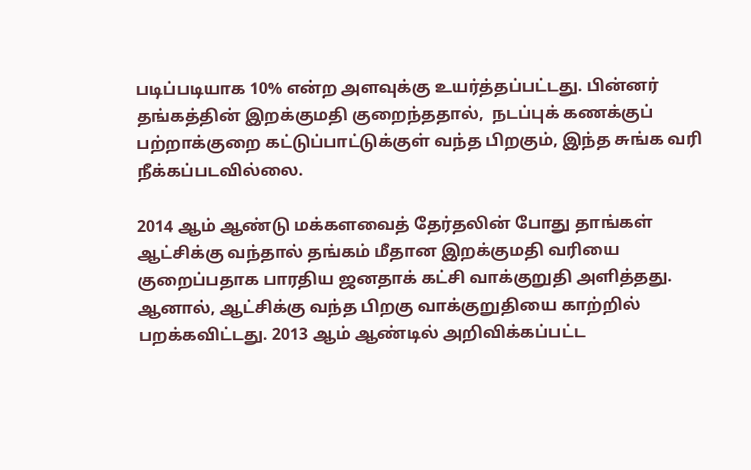படிப்படியாக 10% என்ற அளவுக்கு உயர்த்தப்பட்டது. பின்னர் தங்கத்தின் இறக்குமதி குறைந்ததால்,  நடப்புக் கணக்குப் பற்றாக்குறை கட்டுப்பாட்டுக்குள் வந்த பிறகும், இந்த சுங்க வரி நீக்கப்படவில்லை.

2014 ஆம் ஆண்டு மக்களவைத் தேர்தலின் போது தாங்கள் ஆட்சிக்கு வந்தால் தங்கம் மீதான இறக்குமதி வரியை குறைப்பதாக பாரதிய ஜனதாக் கட்சி வாக்குறுதி அளித்தது. ஆனால், ஆட்சிக்கு வந்த பிறகு வாக்குறுதியை காற்றில் பறக்கவிட்டது. 2013 ஆம் ஆண்டில் அறிவிக்கப்பட்ட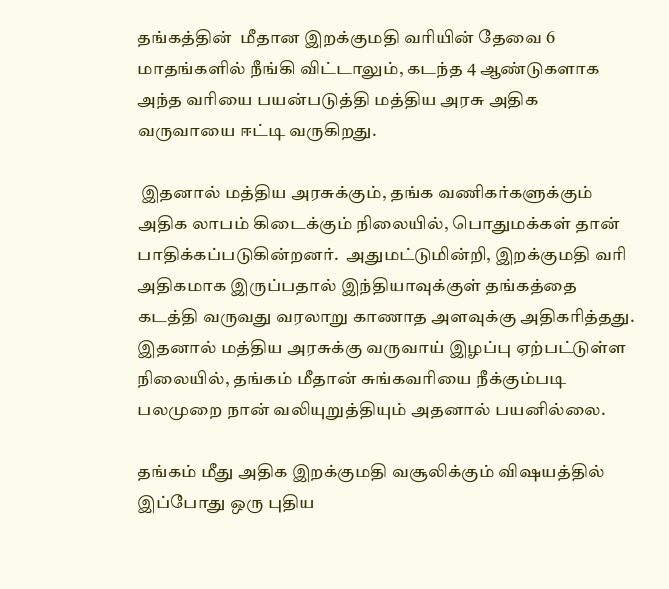தங்கத்தின்  மீதான இறக்குமதி வரியின் தேவை 6 மாதங்களில் நீங்கி விட்டாலும், கடந்த 4 ஆண்டுகளாக அந்த வரியை பயன்படுத்தி மத்திய அரசு அதிக வருவாயை ஈட்டி வருகிறது.

 இதனால் மத்திய அரசுக்கும், தங்க வணிகர்களுக்கும் அதிக லாபம் கிடைக்கும் நிலையில், பொதுமக்கள் தான் பாதிக்கப்படுகின்றனர்.  அதுமட்டுமின்றி, இறக்குமதி வரி அதிகமாக இருப்பதால் இந்தியாவுக்குள் தங்கத்தை கடத்தி வருவது வரலாறு காணாத அளவுக்கு அதிகரித்தது. இதனால் மத்திய அரசுக்கு வருவாய் இழப்பு ஏற்பட்டுள்ள நிலையில், தங்கம் மீதான் சுங்கவரியை நீக்கும்படி பலமுறை நான் வலியுறுத்தியும் அதனால் பயனில்லை.

தங்கம் மீது அதிக இறக்குமதி வசூலிக்கும் விஷயத்தில் இப்போது ஒரு புதிய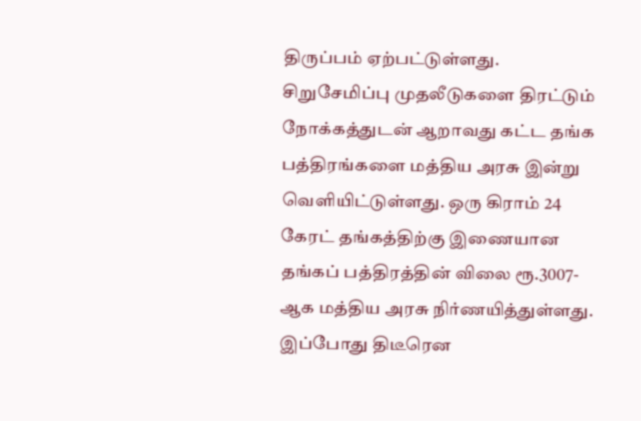திருப்பம் ஏற்பட்டுள்ளது.  சிறுசேமிப்பு முதலீடுகளை திரட்டும் நோக்கத்துடன் ஆறாவது கட்ட தங்க பத்திரங்களை மத்திய அரசு இன்று வெளியிட்டுள்ளது. ஒரு கிராம் 24 கேரட் தங்கத்திற்கு இணையான தங்கப் பத்திரத்தின் விலை ரூ.3007-ஆக மத்திய அரசு நிர்ணயித்துள்ளது. இப்போது திடீரென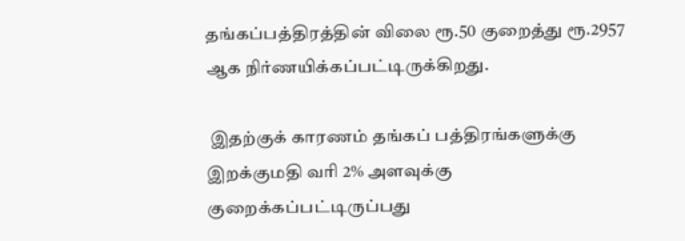தங்கப்பத்திரத்தின் விலை ரூ.50 குறைத்து ரூ.2957 ஆக நிர்ணயிக்கப்பட்டிருக்கிறது.

 இதற்குக் காரணம் தங்கப் பத்திரங்களுக்கு இறக்குமதி வரி 2% அளவுக்கு குறைக்கப்பட்டிருப்பது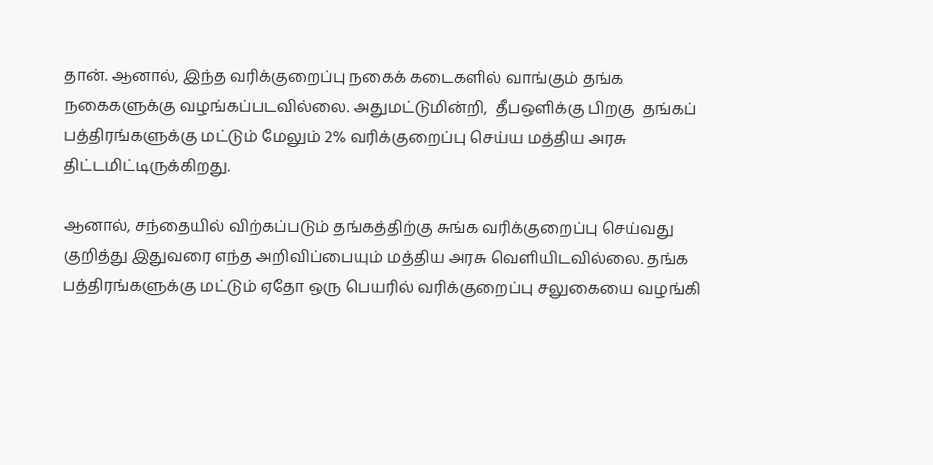தான். ஆனால், இந்த வரிக்குறைப்பு நகைக் கடைகளில் வாங்கும் தங்க நகைகளுக்கு வழங்கப்படவில்லை. அதுமட்டுமின்றி,  தீபஒளிக்கு பிறகு  தங்கப் பத்திரங்களுக்கு மட்டும் மேலும் 2% வரிக்குறைப்பு செய்ய மத்திய அரசு திட்டமிட்டிருக்கிறது.

ஆனால், சந்தையில் விற்கப்படும் தங்கத்திற்கு சுங்க வரிக்குறைப்பு செய்வது குறித்து இதுவரை எந்த அறிவிப்பையும் மத்திய அரசு வெளியிடவில்லை. தங்க பத்திரங்களுக்கு மட்டும் ஏதோ ஒரு பெயரில் வரிக்குறைப்பு சலுகையை வழங்கி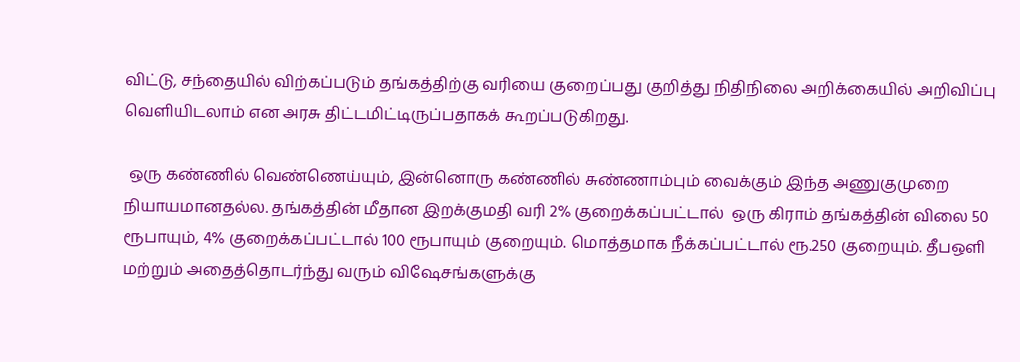விட்டு, சந்தையில் விற்கப்படும் தங்கத்திற்கு வரியை குறைப்பது குறித்து நிதிநிலை அறிக்கையில் அறிவிப்பு வெளியிடலாம் என அரசு திட்டமிட்டிருப்பதாகக் கூறப்படுகிறது.

 ஒரு கண்ணில் வெண்ணெய்யும், இன்னொரு கண்ணில் சுண்ணாம்பும் வைக்கும் இந்த அணுகுமுறை நியாயமானதல்ல. தங்கத்தின் மீதான இறக்குமதி வரி 2% குறைக்கப்பட்டால்  ஒரு கிராம் தங்கத்தின் விலை 50 ரூபாயும், 4% குறைக்கப்பட்டால் 100 ரூபாயும் குறையும். மொத்தமாக நீக்கப்பட்டால் ரூ.250 குறையும். தீபஒளி மற்றும் அதைத்தொடர்ந்து வரும் விஷேசங்களுக்கு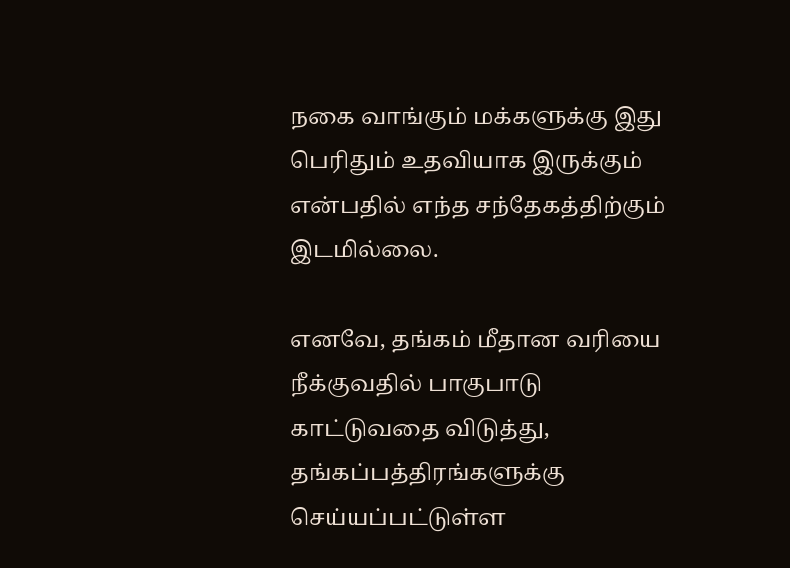நகை வாங்கும் மக்களுக்கு இது பெரிதும் உதவியாக இருக்கும் என்பதில் எந்த சந்தேகத்திற்கும் இடமில்லை.

எனவே, தங்கம் மீதான வரியை நீக்குவதில் பாகுபாடு காட்டுவதை விடுத்து, தங்கப்பத்திரங்களுக்கு செய்யப்பட்டுள்ள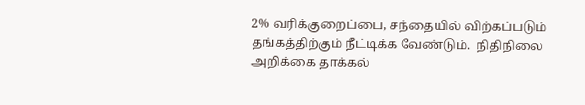2% வரிக்குறைப்பை, சந்தையில் விற்கப்படும் தங்கத்திற்கும் நீட்டிக்க வேண்டும்.  நிதிநிலை அறிக்கை தாக்கல்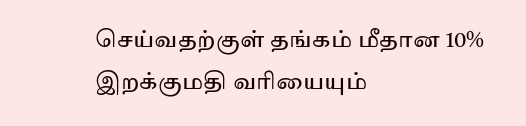செய்வதற்குள் தங்கம் மீதான 10% இறக்குமதி வரியையும்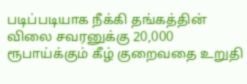படிப்படியாக நீக்கி தங்கத்தின் விலை சவரனுக்கு 20,000 ரூபாய்க்கும் கீழ் குறைவதை உறுதி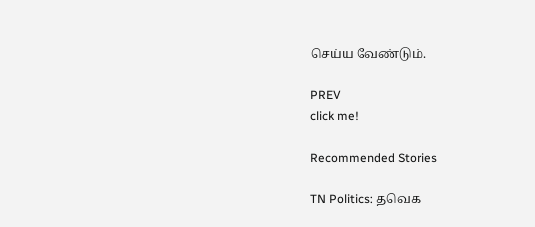செய்ய வேண்டும்.

PREV
click me!

Recommended Stories

TN Politics: தவெக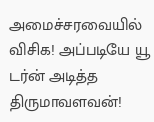அமைச்சரவையில் விசிக! அப்படியே யூ டர்ன் அடித்த திருமாவளவன்!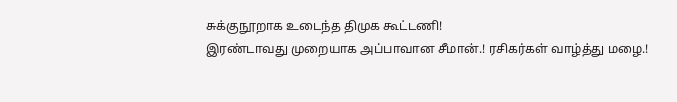சுக்குநூறாக உடைந்த திமுக கூட்டணி!
இரண்டாவது முறையாக அப்பாவான சீமான்.! ரசிகர்கள் வாழ்த்து மழை.!